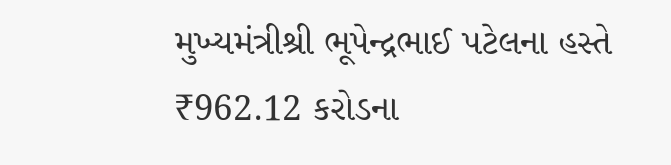મુખ્યમંત્રીશ્રી ભૂપેન્દ્રભાઈ પટેલના હસ્તે ₹962.12 કરોડના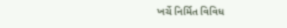ખર્ચે નિર્મિત વિવિધ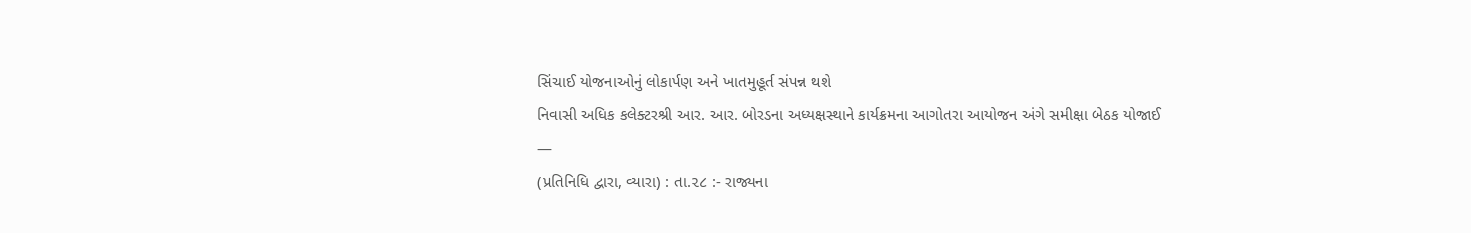સિંચાઈ યોજનાઓનું લોકાર્પણ અને ખાતમુહૂર્ત સંપન્ન થશે
નિવાસી અધિક કલેક્ટરશ્રી આર. આર. બોરડના અધ્યક્ષસ્થાને કાર્યક્રમના આગોતરા આયોજન અંગે સમીક્ષા બેઠક યોજાઈ
—
(પ્રતિનિધિ દ્વારા, વ્યારા) : તા.૨૮ :- રાજ્યના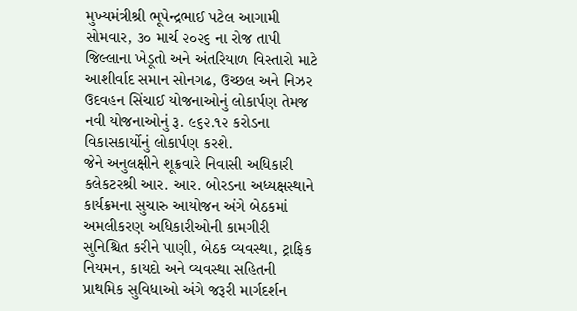મુખ્યમંત્રીશ્રી ભૂપેન્દ્રભાઈ પટેલ આગામી સોમવાર, ૩૦ માર્ચ ૨૦૨૬ ના રોજ તાપી જિલ્લાના ખેડૂતો અને અંતરિયાળ વિસ્તારો માટે આશીર્વાદ સમાન સોનગઢ, ઉચ્છલ અને નિઝર ઉદવહન સિંચાઈ યોજનાઓનું લોકાર્પણ તેમજ નવી યોજનાઓનું રૂ. ૯૬૨.૧૨ કરોડના વિકાસકાર્યોનું લોકાર્પણ કરશે.
જેને અનુલક્ષીને શૂક્રવારે નિવાસી અધિકારી કલેકટરશ્રી આર. આર. બોરડના અધ્યક્ષસ્થાને કાર્યક્રમના સુચારુ આયોજન અંગે બેઠકમાં અમલીકરણ અધિકારીઓની કામગીરી સુનિશ્ચિત કરીને પાણી, બેઠક વ્યવસ્થા, ટ્રાફિક નિયમન, કાયદો અને વ્યવસ્થા સહિતની પ્રાથમિક સુવિધાઓ અંગે જરૂરી માર્ગદર્શન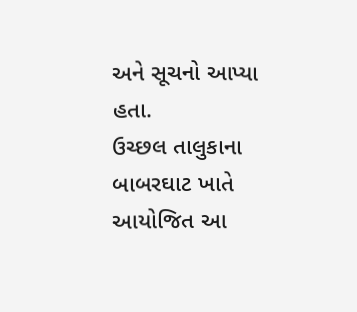અને સૂચનો આપ્યા હતા.
ઉચ્છલ તાલુકાના બાબરઘાટ ખાતે આયોજિત આ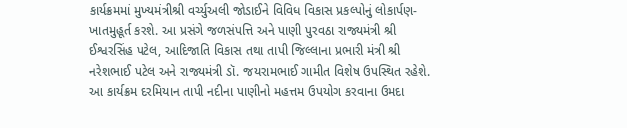કાર્યક્રમમાં મુખ્યમંત્રીશ્રી વર્ચ્યુઅલી જોડાઈને વિવિધ વિકાસ પ્રકલ્પોનું લોકાર્પણ-ખાતમુહૂર્ત કરશે. આ પ્રસંગે જળસંપત્તિ અને પાણી પુરવઠા રાજ્યમંત્રી શ્રી ઈશ્વરસિંહ પટેલ, આદિજાતિ વિકાસ તથા તાપી જિલ્લાના પ્રભારી મંત્રી શ્રી નરેશભાઈ પટેલ અને રાજ્યમંત્રી ડૉ. જયરામભાઈ ગામીત વિશેષ ઉપસ્થિત રહેશે.
આ કાર્યક્રમ દરમિયાન તાપી નદીના પાણીનો મહત્તમ ઉપયોગ કરવાના ઉમદા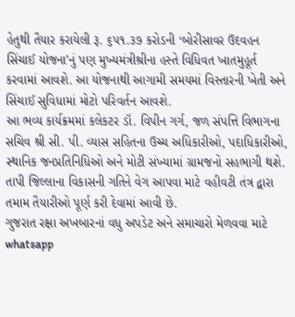હેતુથી તૈયાર કરાયેલી રૂ. ૬૫૧.૩૭ કરોડની ‘બોરીસાવર ઉદવહન સિંચાઈ યોજના’નું પણ મુખ્યમંત્રીશ્રીના હસ્તે વિધિવત ખાતમુહૂર્ત કરવામાં આવશે. આ યોજનાથી આગામી સમયમાં વિસ્તારની ખેતી અને સિંચાઈ સુવિધામાં મોટો પરિવર્તન આવશે.
આ ભવ્ય કાર્યક્રમમાં કલેકટર ડૉ. વિપીન ગર્ગ, જળ સંપત્તિ વિભાગના સચિવ શ્રી સી. પી. વ્યાસ સહિતના ઉચ્ચ અધિકારીઓ, પદાધિકારીઓ, સ્થાનિક જનપ્રતિનિધિઓ અને મોટી સંખ્યામાં ગ્રામજનો સહભાગી થશે. તાપી જિલ્લાના વિકાસની ગતિને વેગ આપવા માટે વહીવટી તંત્ર દ્વારા તમામ તૈયારીઓ પૂર્ણ કરી દેવામાં આવી છે.
ગુજરાત રક્ષા અખબારનાં વધુ અપડેટ અને સમાચારો મેળવવા માટે whatsapp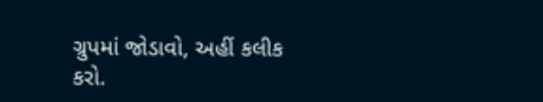ગ્રુપમાં જોડાવો, અહીં કલીક કરો.